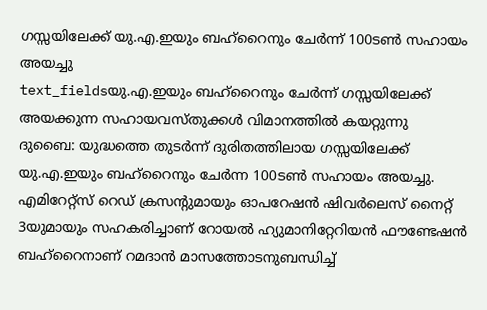ഗസ്സയിലേക്ക് യു.എ.ഇയും ബഹ്റൈനും ചേർന്ന് 100ടൺ സഹായം അയച്ചു
text_fieldsയു.എ.ഇയും ബഹ്റൈനും ചേർന്ന് ഗസ്സയിലേക്ക് അയക്കുന്ന സഹായവസ്തുക്കൾ വിമാനത്തിൽ കയറ്റുന്നു
ദുബൈ: യുദ്ധത്തെ തുടർന്ന് ദുരിതത്തിലായ ഗസ്സയിലേക്ക് യു.എ.ഇയും ബഹ്റൈനും ചേർന്ന 100ടൺ സഹായം അയച്ചു. എമിറേറ്റ്സ് റെഡ് ക്രസന്റുമായും ഓപറേഷൻ ഷിവർലെസ് നൈറ്റ് 3യുമായും സഹകരിച്ചാണ് റോയൽ ഹ്യുമാനിറ്റേറിയൻ ഫൗണ്ടേഷൻ ബഹ്റൈനാണ് റമദാൻ മാസത്തോടനുബന്ധിച്ച്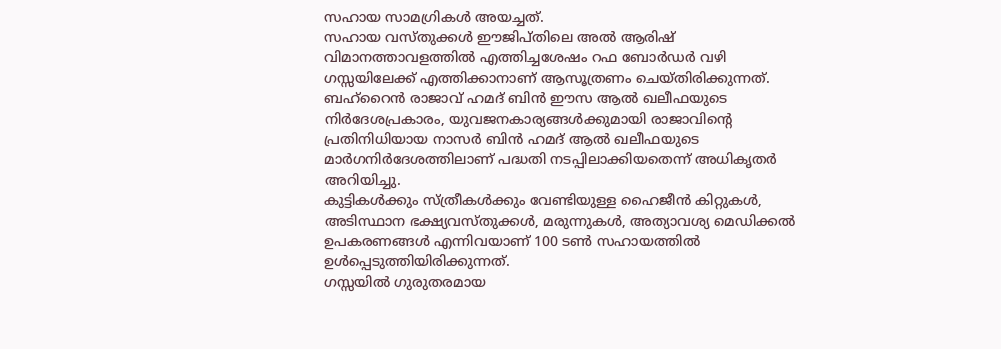സഹായ സാമഗ്രികൾ അയച്ചത്.
സഹായ വസ്തുക്കൾ ഈജിപ്തിലെ അൽ ആരിഷ് വിമാനത്താവളത്തിൽ എത്തിച്ചശേഷം റഫ ബോർഡർ വഴി ഗസ്സയിലേക്ക് എത്തിക്കാനാണ് ആസൂത്രണം ചെയ്തിരിക്കുന്നത്.
ബഹ്റൈൻ രാജാവ് ഹമദ് ബിൻ ഈസ ആൽ ഖലീഫയുടെ നിർദേശപ്രകാരം, യുവജനകാര്യങ്ങൾക്കുമായി രാജാവിന്റെ പ്രതിനിധിയായ നാസർ ബിൻ ഹമദ് ആൽ ഖലീഫയുടെ മാർഗനിർദേശത്തിലാണ് പദ്ധതി നടപ്പിലാക്കിയതെന്ന് അധികൃതർ അറിയിച്ചു.
കുട്ടികൾക്കും സ്ത്രീകൾക്കും വേണ്ടിയുള്ള ഹൈജീൻ കിറ്റുകൾ, അടിസ്ഥാന ഭക്ഷ്യവസ്തുക്കൾ, മരുന്നുകൾ, അത്യാവശ്യ മെഡിക്കൽ ഉപകരണങ്ങൾ എന്നിവയാണ് 100 ടൺ സഹായത്തിൽ ഉൾപ്പെടുത്തിയിരിക്കുന്നത്.
ഗസ്സയിൽ ഗുരുതരമായ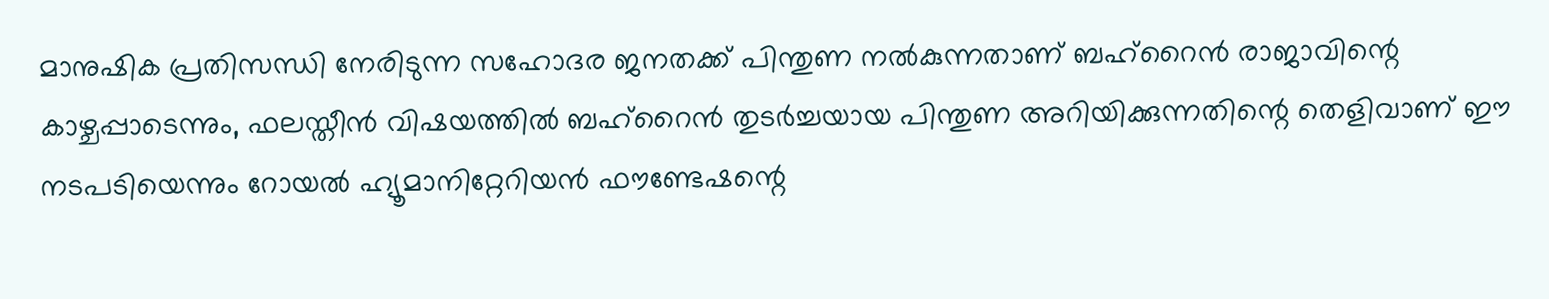മാനുഷിക പ്രതിസന്ധി നേരിടുന്ന സഹോദര ജനതക്ക് പിന്തുണ നൽകുന്നതാണ് ബഹ്റൈൻ രാജാവിന്റെ കാഴ്ചപ്പാടെന്നും, ഫലസ്തീൻ വിഷയത്തിൽ ബഹ്റൈൻ തുടർച്ചയായ പിന്തുണ അറിയിക്കുന്നതിന്റെ തെളിവാണ് ഈ നടപടിയെന്നും റോയൽ ഹ്യൂമാനിറ്റേറിയൻ ഫൗണ്ടേഷന്റെ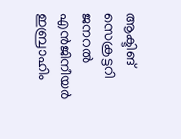ആക്ടിങ് സെക്രട്ടറി ജനറൽ എൻജിനീയർ ഇബ്രാഹിം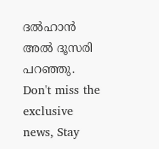ദൽഹാൻ അൽ ദൂസരി പറഞ്ഞു.
Don't miss the exclusive news, Stay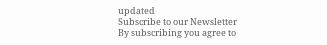updated
Subscribe to our Newsletter
By subscribing you agree to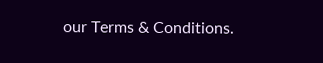our Terms & Conditions.